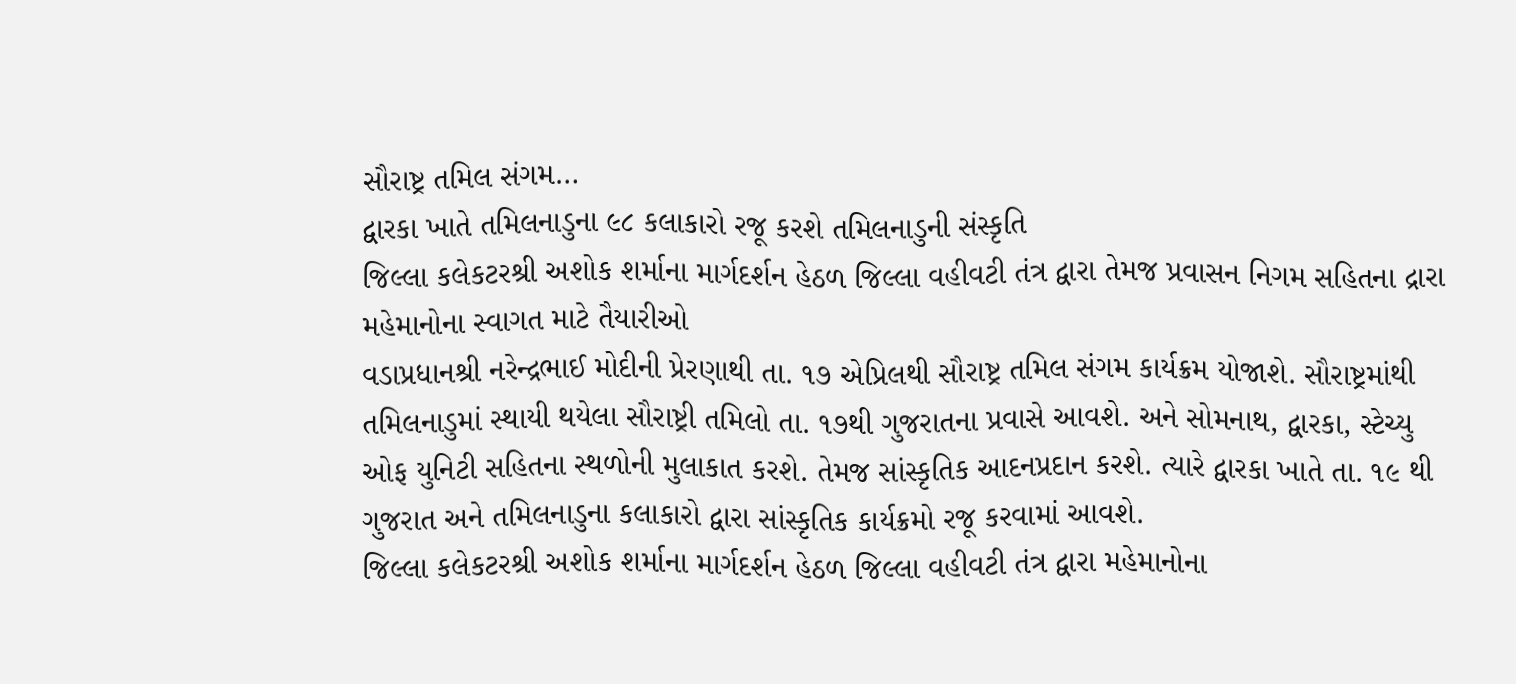સૌરાષ્ટ્ર તમિલ સંગમ…
દ્વારકા ખાતે તમિલનાડુના ૯૮ કલાકારો રજૂ કરશે તમિલનાડુની સંસ્કૃતિ
જિલ્લા કલેકટરશ્રી અશોક શર્માના માર્ગદર્શન હેઠળ જિલ્લા વહીવટી તંત્ર દ્વારા તેમજ પ્રવાસન નિગમ સહિતના દ્રારા મહેમાનોના સ્વાગત માટે તૈયારીઓ
વડાપ્રધાનશ્રી નરેન્દ્રભાઈ મોદીની પ્રેરણાથી તા. ૧૭ એપ્રિલથી સૌરાષ્ટ્ર તમિલ સંગમ કાર્યક્રમ યોજાશે. સૌરાષ્ટ્રમાંથી તમિલનાડુમાં સ્થાયી થયેલા સૌરાષ્ટ્રી તમિલો તા. ૧૭થી ગુજરાતના પ્રવાસે આવશે. અને સોમનાથ, દ્વારકા, સ્ટેચ્યુ ઓફ યુનિટી સહિતના સ્થળોની મુલાકાત કરશે. તેમજ સાંસ્કૃતિક આદનપ્રદાન કરશે. ત્યારે દ્વારકા ખાતે તા. ૧૯ થી ગુજરાત અને તમિલનાડુના કલાકારો દ્વારા સાંસ્કૃતિક કાર્યક્રમો રજૂ કરવામાં આવશે.
જિલ્લા કલેકટરશ્રી અશોક શર્માના માર્ગદર્શન હેઠળ જિલ્લા વહીવટી તંત્ર દ્વારા મહેમાનોના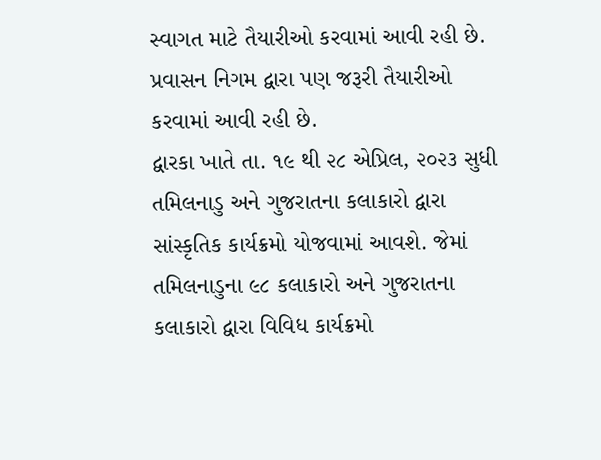સ્વાગત માટે તૈયારીઓ કરવામાં આવી રહી છે. પ્રવાસન નિગમ દ્વારા પણ જરૂરી તૈયારીઓ કરવામાં આવી રહી છે.
દ્વારકા ખાતે તા. ૧૯ થી ૨૮ એપ્રિલ, ૨૦૨૩ સુધી તમિલનાડુ અને ગુજરાતના કલાકારો દ્વારા સાંસ્કૃતિક કાર્યક્રમો યોજવામાં આવશે. જેમાં તમિલનાડુના ૯૮ કલાકારો અને ગુજરાતના કલાકારો દ્વારા વિવિધ કાર્યક્રમો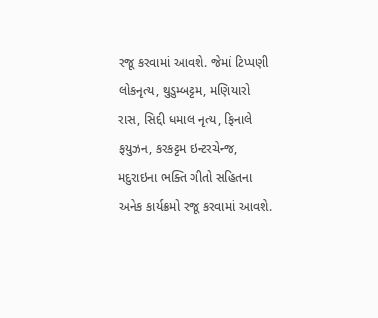રજૂ કરવામાં આવશે. જેમાં ટિપ્પણી લોકનૃત્ય, થુડુમ્બટ્ટમ, મણિયારો રાસ, સિદ્દી ધમાલ નૃત્ય, ફિનાલે ફયુઝન, કરકટ્ટમ ઇન્ટરચેન્જ, મદુરાઇના ભક્તિ ગીતો સહિતના અનેક કાર્યક્રમો રજૂ કરવામાં આવશે.